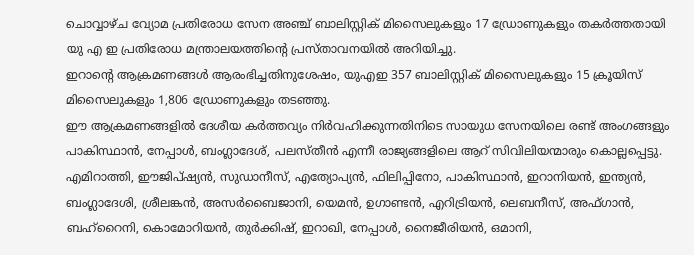ചൊവ്വാഴ്ച വ്യോമ പ്രതിരോധ സേന അഞ്ച് ബാലിസ്റ്റിക് മിസൈലുകളും 17 ഡ്രോണുകളും തകർത്തതായി യു എ ഇ പ്രതിരോധ മന്ത്രാലയത്തിന്റെ പ്രസ്താവനയിൽ അറിയിച്ചു.
ഇറാന്റെ ആക്രമണങ്ങൾ ആരംഭിച്ചതിനുശേഷം, യുഎഇ 357 ബാലിസ്റ്റിക് മിസൈലുകളും 15 ക്രൂയിസ് മിസൈലുകളും 1,806 ഡ്രോണുകളും തടഞ്ഞു.
ഈ ആക്രമണങ്ങളിൽ ദേശീയ കർത്തവ്യം നിർവഹിക്കുന്നതിനിടെ സായുധ സേനയിലെ രണ്ട് അംഗങ്ങളും പാകിസ്ഥാൻ, നേപ്പാൾ, ബംഗ്ലാദേശ്, പലസ്തീൻ എന്നീ രാജ്യങ്ങളിലെ ആറ് സിവിലിയന്മാരും കൊല്ലപ്പെട്ടു.
എമിറാത്തി, ഈജിപ്ഷ്യൻ, സുഡാനീസ്, എത്യോപ്യൻ, ഫിലിപ്പിനോ, പാകിസ്ഥാൻ, ഇറാനിയൻ, ഇന്ത്യൻ, ബംഗ്ലാദേശി, ശ്രീലങ്കൻ, അസർബൈജാനി, യെമൻ, ഉഗാണ്ടൻ, എറിട്രിയൻ, ലെബനീസ്, അഫ്ഗാൻ, ബഹ്റൈനി, കൊമോറിയൻ, തുർക്കിഷ്, ഇറാഖി, നേപ്പാൾ, നൈജീരിയൻ, ഒമാനി,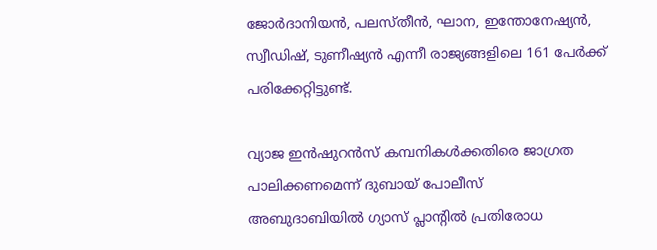ജോർദാനിയൻ, പലസ്തീൻ, ഘാന, ഇന്തോനേഷ്യൻ, സ്വീഡിഷ്, ടുണീഷ്യൻ എന്നീ രാജ്യങ്ങളിലെ 161 പേർക്ക് പരിക്കേറ്റിട്ടുണ്ട്.

വ്യാജ ഇൻഷുറൻസ് കമ്പനികൾക്കതിരെ ജാഗ്രത പാലിക്കണമെന്ന് ദുബായ് പോലീസ്
അബുദാബിയിൽ ഗ്യാസ് പ്ലാന്റിൽ പ്രതിരോധ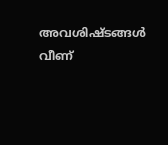അവശിഷ്ടങ്ങൾ വീണ്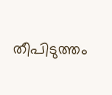തീപിടുത്തം